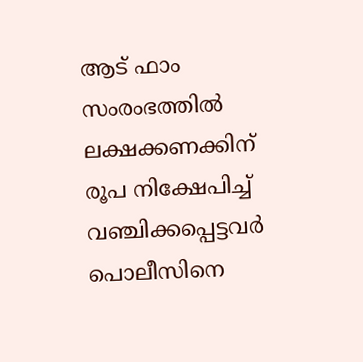ആട് ഫാം സംരംഭത്തിൽ ലക്ഷക്കണക്കിന് രൂപ നിക്ഷേപിച്ച് വഞ്ചിക്കപ്പെട്ടവർ പൊലീസിനെ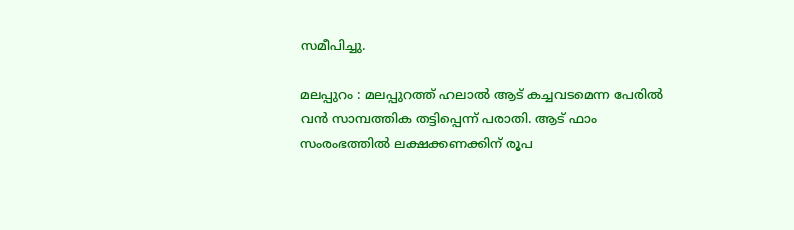സമീപിച്ചു.

മലപ്പുറം : മലപ്പുറത്ത് ഹലാൽ ആട് കച്ചവടമെന്ന പേരിൽ വൻ സാമ്പത്തിക തട്ടിപ്പെന്ന് പരാതി. ആട് ഫാം സംരംഭത്തിൽ ലക്ഷക്കണക്കിന് രൂപ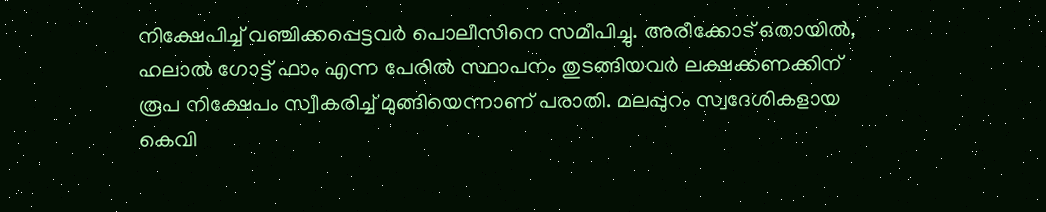നിക്ഷേപിച്ച് വഞ്ചിക്കപ്പെട്ടവർ പൊലീസിനെ സമീപിച്ചു. അരീക്കോട് ഒതായിൽ, ഹലാൽ ഗോട്ട് ഫാം എന്ന പേരിൽ സ്ഥാപനം തുടങ്ങിയവർ ലക്ഷക്കണക്കിന് രൂപ നിക്ഷേപം സ്വീകരിച്ച് മുങ്ങിയെന്നാണ് പരാതി. മലപ്പുറം സ്വദേശികളായ കെവി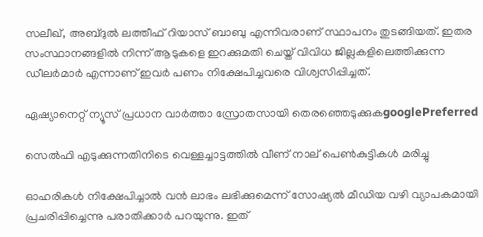സലീഖ്, അബ്ദുൽ ലത്തീഫ് റിയാസ് ബാബു എന്നിവരാണ് സ്ഥാപനം തുടങ്ങിയത്. ഇതര സംസ്ഥാനങ്ങളിൽ നിന്ന് ആടുകളെ ഇറക്കുമതി ചെയ്ത് വിവിധ ജില്ലകളിലെത്തിക്കുന്ന ഡീലർമാർ എന്നാണ് ഇവർ പണം നിക്ഷേപിച്ചവരെ വിശ്വസിപ്പിച്ചത്.

ഏഷ്യാനെറ്റ് ന്യൂസ് പ്രധാന വാർത്താ സ്രോതസായി തെരഞ്ഞെടുക്കുകgooglePreferred

സെല്‍ഫി എടുക്കുന്നതിനിടെ വെള്ളച്ചാട്ടത്തില്‍ വീണ് നാല് പെണ്‍കുട്ടികള്‍ മരിച്ചു

ഓഹരികൾ നിക്ഷേപിച്ചാൽ വൻ ലാഭം ലഭിക്കുമെന്ന് സോഷ്യൽ മീഡിയ വഴി വ്യാപകമായി പ്രചരിപ്പിച്ചെന്നു പരാതിക്കാർ പറയുന്നു. ഇത്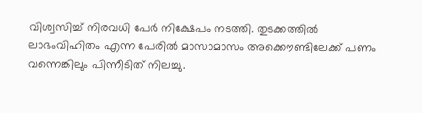വിശ്വസിച്ച് നിരവധി പേർ നിക്ഷേപം നടത്തി. തുടക്കത്തിൽ ലാഭംവിഹിതം എന്ന പേരിൽ മാസാമാസം അക്കൌണ്ടിലേക്ക്‌ പണം വന്നെങ്കിലും പിന്നീടിത് നിലച്ചു.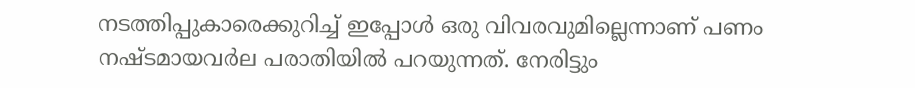നടത്തിപ്പുകാരെക്കുറിച്ച് ഇപ്പോൾ ഒരു വിവരവുമില്ലെന്നാണ് പണം നഷ്ടമായവർല പരാതിയിൽ പറയുന്നത്. നേരിട്ടും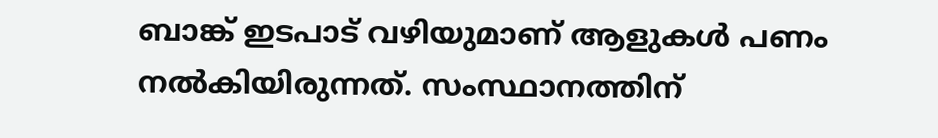ബാങ്ക് ഇടപാട് വഴിയുമാണ് ആളുകൾ പണം നൽകിയിരുന്നത്. സംസ്ഥാനത്തിന്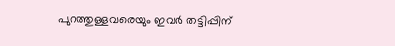പുറത്തുള്ളവരെയും ഇവർ തട്ടിപ്പിന്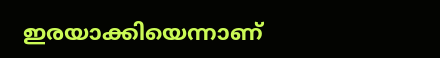ഇരയാക്കിയെന്നാണ്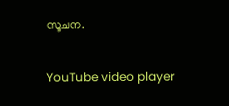സൂചന.

YouTube video player